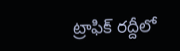ట్రాఫిక్ రద్దీలో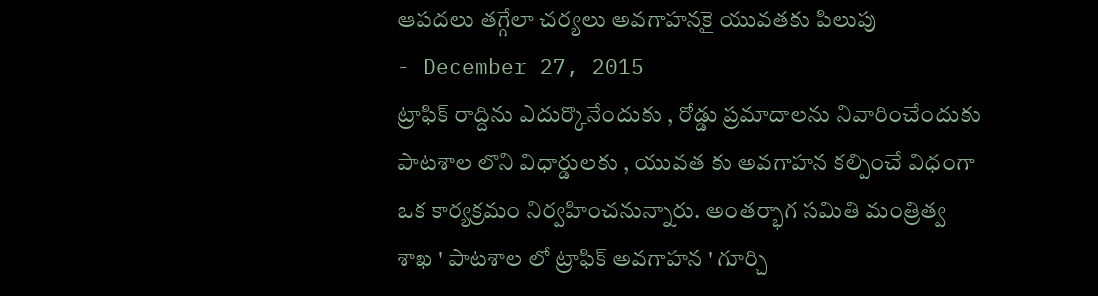ఆపదలు తగ్గేలా చర్యలు అవగాహనకై యువతకు పిలుపు
- December 27, 2015
ట్రాఫిక్ రాద్దిను ఎదుర్కొనేందుకు , రోడ్డు ప్రమాదాలను నివారించేందుకు పాటశాల లొని విధార్డులకు , యువత కు అవగాహన కల్పించే విధంగా ఒక కార్యక్రమం నిర్వహించనున్నారు. అంతర్భాగ సమితి మంత్రిత్వ శాఖ ' పాటశాల లో ట్రాఫిక్ అవగాహన ' గూర్చి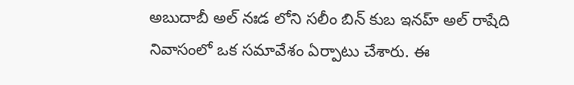అబుదాబీ అల్ నఃడ లోని సలీం బిన్ కుబ ఇనహ్ అల్ రాషేది నివాసంలో ఒక సమావేశం ఏర్పాటు చేశారు. ఈ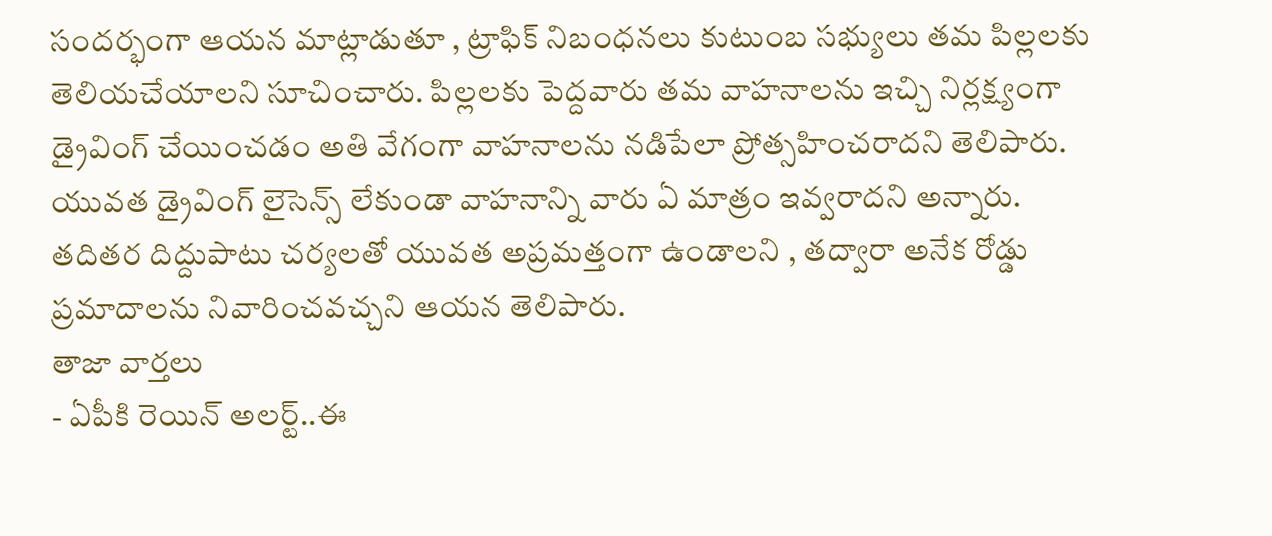సందర్భంగా ఆయన మాట్లాడుతూ , ట్రాఫిక్ నిబంధనలు కుటుంబ సభ్యులు తమ పిల్లలకు తెలియచేయాలని సూచించారు. పిల్లలకు పెద్దవారు తమ వాహనాలను ఇచ్చి నిర్లక్ష్యంగా డ్రైవింగ్ చేయించడం అతి వేగంగా వాహనాలను నడిపేలా ప్రోత్సహించరాదని తెలిపారు. యువత డ్రైవింగ్ లైసెన్స్ లేకుండా వాహనాన్ని వారు ఏ మాత్రం ఇవ్వరాదని అన్నారు. తదితర దిద్దుపాటు చర్యలతో యువత అప్రమత్తంగా ఉండాలని , తద్వారా అనేక రోడ్డు ప్రమాదాలను నివారించవచ్చని ఆయన తెలిపారు.
తాజా వార్తలు
- ఏపీకి రెయిన్ అలర్ట్..ఈ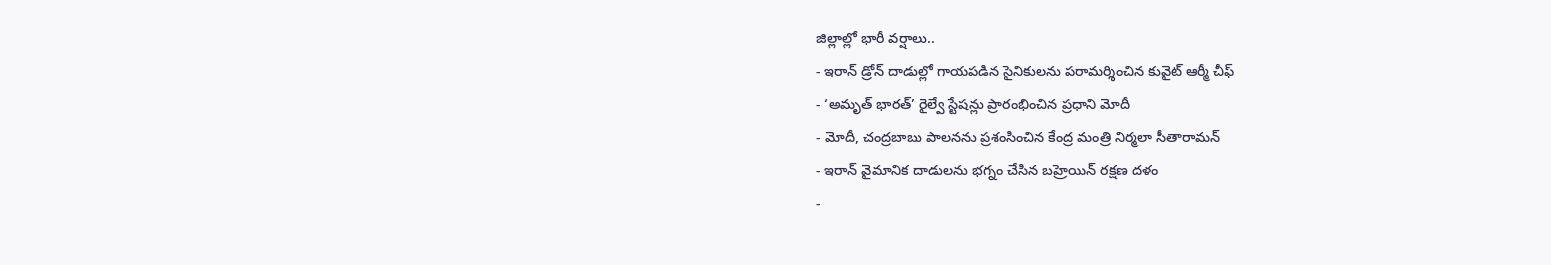జిల్లాల్లో భారీ వర్షాలు..
- ఇరాన్ డ్రోన్ దాడుల్లో గాయపడిన సైనికులను పరామర్శించిన కువైట్ ఆర్మీ చీఫ్
- ‘అమృత్ భారత్’ రైల్వే స్టేషన్లు ప్రారంభించిన ప్రధాని మోదీ
- మోదీ, చంద్రబాబు పాలనను ప్రశంసించిన కేంద్ర మంత్రి నిర్మలా సీతారామన్
- ఇరాన్ వైమానిక దాడులను భగ్నం చేసిన బహ్రెయిన్ రక్షణ దళం
-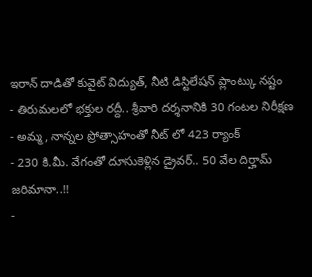ఇరాన్ దాడితో కువైట్ విద్యుత్, నీటి డిస్టిలేషన్ ప్లాంట్కు నష్టం
- తిరుమలలో భక్తుల రద్దీ.. శ్రీవారి దర్శనానికి 30 గంటల నిరీక్షణ
- అమ్మ, నాన్నల ప్రోత్సాహంతో నీట్ లో 423 ర్యాంక్
- 230 కి.మీ. వేగంతో దూసుకెళ్లిన డ్రైవర్.. 50 వేల దిర్హామ్ జరిమానా..!!
-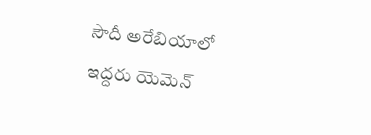సౌదీ అరేబియాలో ఇద్దరు యెమెన్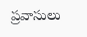ప్రవాసులు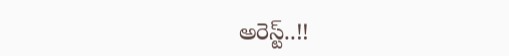అరెస్ట్..!!